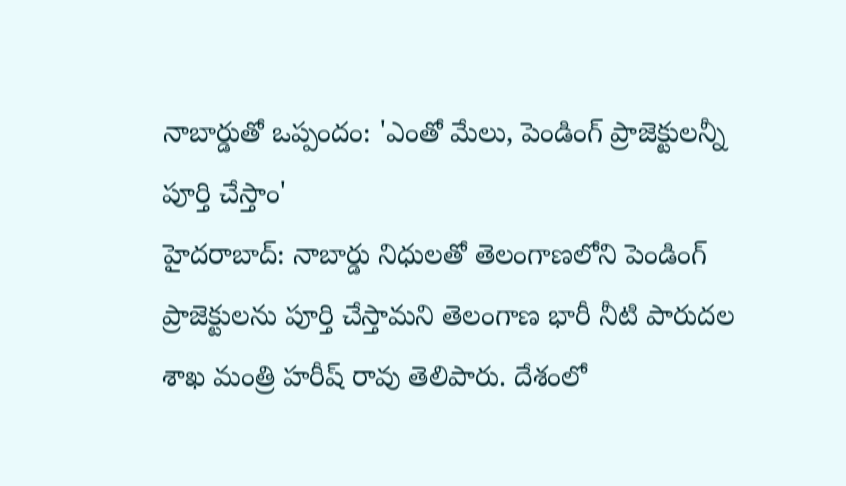నాబార్డుతో ఒప్పందం: 'ఎంతో మేలు, పెండింగ్ ప్రాజెక్టులన్నీ పూర్తి చేస్తాం'
హైదరాబాద్: నాబార్డు నిధులతో తెలంగాణలోని పెండింగ్ ప్రాజెక్టులను పూర్తి చేస్తామని తెలంగాణ భారీ నీటి పారుదల శాఖ మంత్రి హరీష్ రావు తెలిపారు. దేశంలో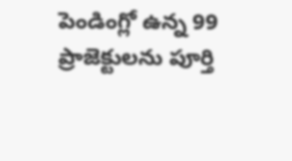పెండింగ్లో ఉన్న 99 ప్రాజెక్టులను పూర్తి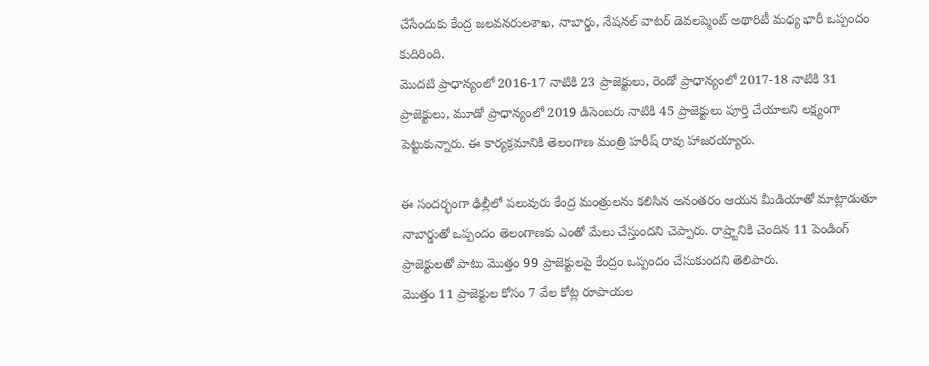చేసేందుకు కేంద్ర జలవనరులశాఖ, నాబార్డు, నేషనల్ వాటర్ డెవలప్మెంట్ అథారిటీ మధ్య భారీ ఒప్పందం కుదిరింది.
మొదటి ప్రాధాన్యంలో 2016-17 నాటికి 23 ప్రాజెక్టులు, రెండో ప్రాధాన్యంలో 2017-18 నాటికి 31 ప్రాజెక్టులు, మూడో ప్రాధాన్యంలో 2019 డిసెంబరు నాటికి 45 ప్రాజెక్టులు పూర్తి చేయాలని లక్ష్యంగా పెట్టుకున్నారు. ఈ కార్యక్రమానికి తెలంగాణ మంత్రి హరీష్ రావు హాజరయ్యారు.

ఈ సందర్భంగా ఢిల్లీలో పలువురు కేంద్ర మంత్రులను కలిసిన అనంతరం ఆయన మీడియాతో మాట్లాడుతూ నాబార్డుతో ఒప్పందం తెలంగాణకు ఎంతో మేలు చేస్తుందని చెప్పారు. రాష్ర్టానికి చెందిన 11 పెండింగ్ ప్రాజెక్టులతో పాటు మొత్తం 99 ప్రాజెక్టులపై కేంద్రం ఒప్పందం చేసుకుందని తెలిపారు.
మొత్తం 11 ప్రాజెక్టుల కోసం 7 వేల కోట్ల రూపాయల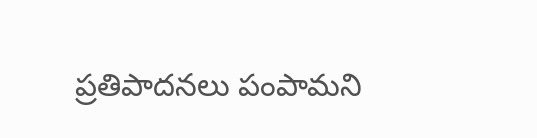ప్రతిపాదనలు పంపామని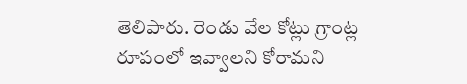తెలిపారు. రెండు వేల కోట్లు గ్రాంట్ల రూపంలో ఇవ్వాలని కోరామని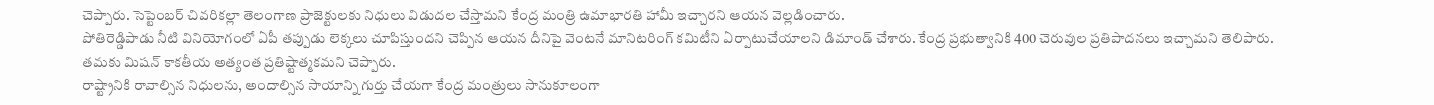చెప్పారు. సెప్టెంబర్ చివరికల్లా తెలంగాణ ప్రాజెక్టులకు నిధులు విడుదల చేస్తామని కేంద్ర మంత్రి ఉమాభారతి హామీ ఇచ్చారని ఆయన వెల్లడించారు.
పోతిరెడ్డిపాడు నీటి వినియోగంలో ఏపీ తప్పుడు లెక్కలు చూపిస్తుందని చెప్పిన ఆయన దీనిపై వెంటనే మానిటరింగ్ కమిటీని ఏర్పాటుచేయాలని డిమాండ్ చేశారు. కేంద్ర ప్రభుత్వానికి 400 చెరువుల ప్రతిపాదనలు ఇచ్చామని తెలిపారు. తమకు మిషన్ కాకతీయ అత్యంత ప్రతిష్టాత్మకమని చెప్పారు.
రాష్ట్రానికి రావాల్సిన నిధులను, అందాల్సిన సాయాన్ని గుర్తు చేయగా కేంద్ర మంత్రులు సానుకూలంగా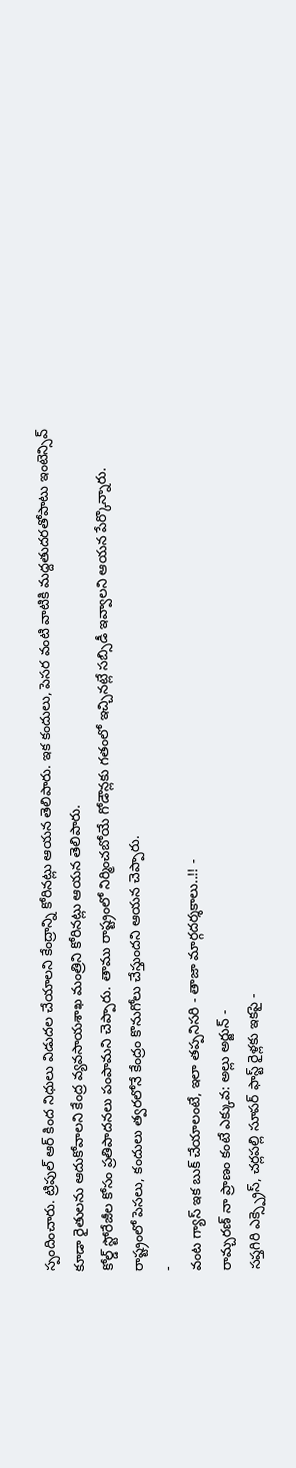స్పందించారు. ట్రిపుల్ ఆర్ కింద నిధులు విడుదల చేయాలని కేంద్రాన్ని కోరినట్లు ఆయన తెలిపారు. ఇక కందులు, పెసర వంటి వాటికి మద్దతుదరతోపాటు ఇంటెన్సివ్ కూడా రైతులను ఆదుకోవాలని కేంద్ర వ్యవసాయశాఖ మంత్రిని కోరినట్లు ఆయన తెలిపారు.
కోల్డ్ స్టోరేజీల కోసం ప్రతిపాదనలు పంపామని చెప్పారు. తాము రాష్ట్రంలో నిర్మించబోయే గోడౌన్లకు గతంలో ఇచ్చినట్లే సబ్సిడీ ఇవ్వాలని ఆయన పేర్కొన్నారు. రాష్ట్రంలో పెసలు, కందులు త్వరలోనే కేంద్రం కొనుగోలు చేస్తుందని ఆయన చెప్పారు.
-
వంట గ్యాస్ ఇక బుక్ చేయాలంటే, ఇలా తప్పనిసరి - తాజా మార్గదర్శకాలు..!! -
రామ్చరణ్ నా ప్రాణం కంటే ఎక్కువ: అల్లు అర్జున్ -
సప్తగిరి ఎక్స్ప్రెస్, చర్లపల్లి సూపర్ ఫాస్ట్ రైళ్లకు ఇకపై -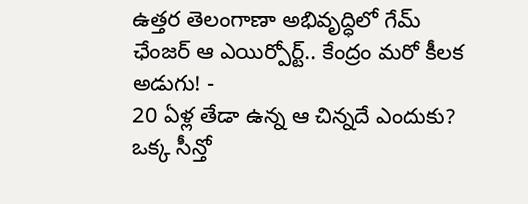ఉత్తర తెలంగాణా అభివృద్ధిలో గేమ్ ఛేంజర్ ఆ ఎయిర్పోర్ట్.. కేంద్రం మరో కీలక అడుగు! -
20 ఏళ్ల తేడా ఉన్న ఆ చిన్నదే ఎందుకు? ఒక్క సీన్తో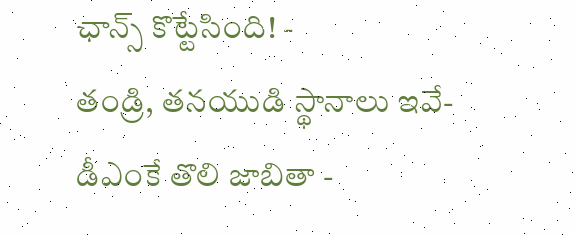ఛాన్స్ కొట్టేసింది! -
తండ్రి, తనయుడి స్థానాలు ఇవే- డీఎంకే తొలి జాబితా -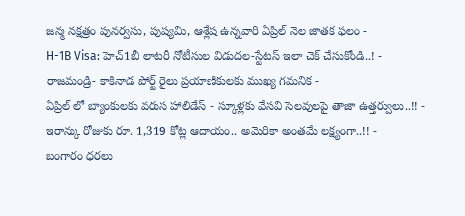జన్మ నక్షత్రం పునర్వసు, పుష్యమి, ఆశ్లేష ఉన్నవారి ఏప్రిల్ నెల జాతక ఫలం -
H-1B Visa: హెచ్1బీ లాటరీ నోటీసుల విడుదల-స్టేటస్ ఇలా చెక్ చేసుకోండి..! -
రాజమండ్రి- కాకినాడ పోర్ట్ రైలు ప్రయాణికులకు ముఖ్య గమనిక -
ఏప్రిల్ లో బ్యాంకులకు వరుస హాలిడేస్ - స్కూళ్లకు వేసవి సెలవులపై తాజా ఉత్తర్వులు..!! -
ఇరాన్కు రోజుకు రూ. 1,319 కోట్ల ఆదాయం.. అమెరికా అంతమే లక్ష్యంగా..!! -
బంగారం ధరలు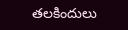తలకిందులు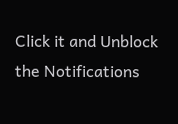Click it and Unblock the Notifications